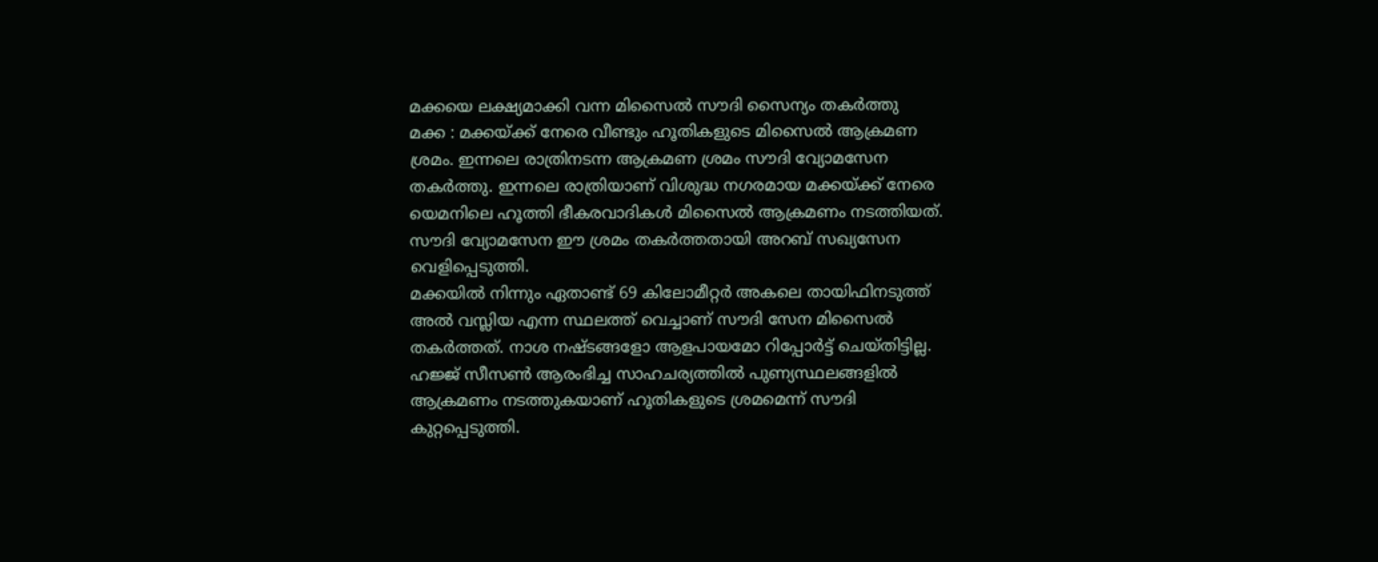മക്കയെ ലക്ഷ്യമാക്കി വന്ന മിസൈൽ സൗദി സൈന്യം തകർത്തു
മക്ക : മക്കയ്ക്ക് നേരെ വീണ്ടും ഹൂതികളുടെ മിസൈൽ ആക്രമണ ശ്രമം. ഇന്നലെ രാത്രിനടന്ന ആക്രമണ ശ്രമം സൗദി വ്യോമസേന തകർത്തു. ഇന്നലെ രാത്രിയാണ് വിശുദ്ധ നഗരമായ മക്കയ്ക്ക് നേരെ യെമനിലെ ഹൂത്തി ഭീകരവാദികൾ മിസൈൽ ആക്രമണം നടത്തിയത്. സൗദി വ്യോമസേന ഈ ശ്രമം തകർത്തതായി അറബ് സഖ്യസേന വെളിപ്പെടുത്തി.
മക്കയിൽ നിന്നും ഏതാണ്ട് 69 കിലോമീറ്റർ അകലെ തായിഫിനടുത്ത് അൽ വസ്ലിയ എന്ന സ്ഥലത്ത് വെച്ചാണ് സൗദി സേന മിസൈൽ തകർത്തത്. നാശ നഷ്ടങ്ങളോ ആളപായമോ റിപ്പോർട്ട് ചെയ്തിട്ടില്ല. ഹജ്ജ് സീസൺ ആരംഭിച്ച സാഹചര്യത്തിൽ പുണ്യസ്ഥലങ്ങളിൽ ആക്രമണം നടത്തുകയാണ് ഹൂതികളുടെ ശ്രമമെന്ന് സൗദി കുറ്റപ്പെടുത്തി.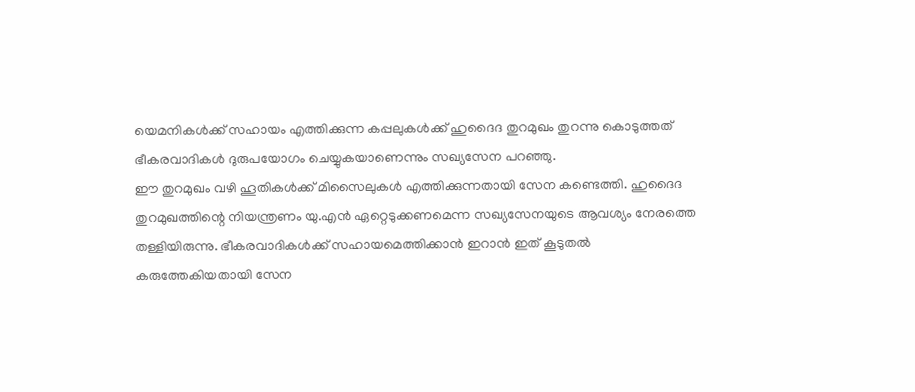യെമനികൾക്ക് സഹായം എത്തിക്കുന്ന കപ്പലുകൾക്ക് ഹുദൈദ തുറമുഖം തുറന്നു കൊടുത്തത് ഭീകരവാദികൾ ദുരുപയോഗം ചെയ്യുകയാണെന്നും സഖ്യസേന പറഞ്ഞു.
ഈ തുറമുഖം വഴി ഹൂതികൾക്ക് മിസൈലുകൾ എത്തിക്കുന്നതായി സേന കണ്ടെത്തി. ഹുദൈദ തുറമുഖത്തിന്റെ നിയന്ത്രണം യു.എൻ ഏറ്റെടുക്കണമെന്ന സഖ്യസേനയുടെ ആവശ്യം നേരത്തെ തള്ളിയിരുന്നു. ഭീകരവാദികൾക്ക് സഹായമെത്തിക്കാൻ ഇറാൻ ഇത് കൂടുതൽ കരുത്തേകിയതായി സേന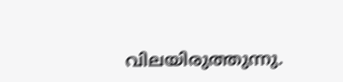വിലയിരുത്തുന്നു.